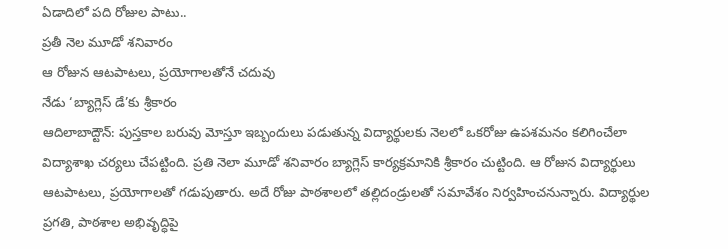ఏడాదిలో పది రోజుల పాటు..
ప్రతీ నెల మూడో శనివారం
ఆ రోజున ఆటపాటలు, ప్రయోగాలతోనే చదువు
నేడు ‘బ్యాగ్లెస్ డే’కు శ్రీకారం
ఆదిలాబాద్టౌన్: పుస్తకాల బరువు మోస్తూ ఇబ్బందులు పడుతున్న విద్యార్థులకు నెలలో ఒకరోజు ఉపశమనం కలిగించేలా విద్యాశాఖ చర్యలు చేపట్టింది. ప్రతి నెలా మూడో శనివారం బ్యాగ్లెస్ కార్యక్రమానికి శ్రీకారం చుట్టింది. ఆ రోజున విద్యార్థులు ఆటపాటలు, ప్రయోగాలతో గడుపుతారు. అదే రోజు పాఠశాలలో తల్లిదండ్రులతో సమావేశం నిర్వహించనున్నారు. విద్యార్థుల ప్రగతి, పాఠశాల అభివృద్ధిపై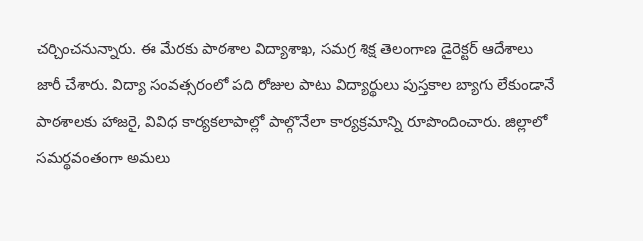చర్చించనున్నారు. ఈ మేరకు పాఠశాల విద్యాశాఖ, సమగ్ర శిక్ష తెలంగాణ డైరెక్టర్ ఆదేశాలు జారీ చేశారు. విద్యా సంవత్సరంలో పది రోజుల పాటు విద్యార్థులు పుస్తకాల బ్యాగు లేకుండానే పాఠశాలకు హాజరై, వివిధ కార్యకలాపాల్లో పాల్గొనేలా కార్యక్రమాన్ని రూపొందించారు. జిల్లాలో సమర్థవంతంగా అమలు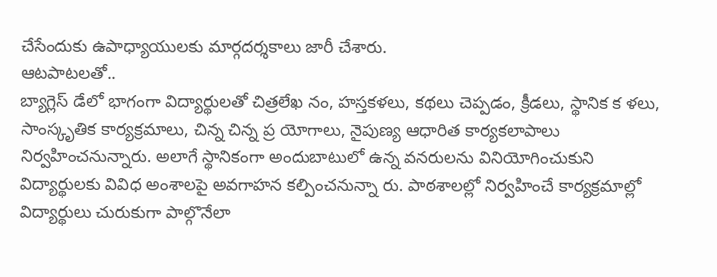చేసేందుకు ఉపాధ్యాయులకు మార్గదర్శకాలు జారీ చేశారు.
ఆటపాటలతో..
బ్యాగ్లెస్ డేలో భాగంగా విద్యార్థులతో చిత్రలేఖ నం, హస్తకళలు, కథలు చెప్పడం, క్రీడలు, స్థానిక క ళలు, సాంస్కృతిక కార్యక్రమాలు, చిన్న చిన్న ప్ర యోగాలు, నైపుణ్య ఆధారిత కార్యకలాపాలు నిర్వహించనున్నారు. అలాగే స్థానికంగా అందుబాటులో ఉన్న వనరులను వినియోగించుకుని విద్యార్థులకు వివిధ అంశాలపై అవగాహన కల్పించనున్నా రు. పాఠశాలల్లో నిర్వహించే కార్యక్రమాల్లో విద్యార్థులు చురుకుగా పాల్గొనేలా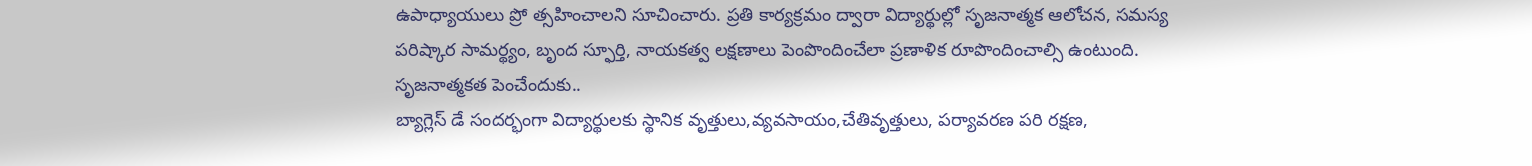ఉపాధ్యాయులు ప్రో త్సహించాలని సూచించారు. ప్రతి కార్యక్రమం ద్వారా విద్యార్థుల్లో సృజనాత్మక ఆలోచన, సమస్య పరిష్కార సామర్థ్యం, బృంద స్ఫూర్తి, నాయకత్వ లక్షణాలు పెంపొందించేలా ప్రణాళిక రూపొందించాల్సి ఉంటుంది.
సృజనాత్మకత పెంచేందుకు..
బ్యాగ్లెస్ డే సందర్భంగా విద్యార్థులకు స్థానిక వృత్తులు,వ్యవసాయం,చేతివృత్తులు, పర్యావరణ పరి రక్షణ,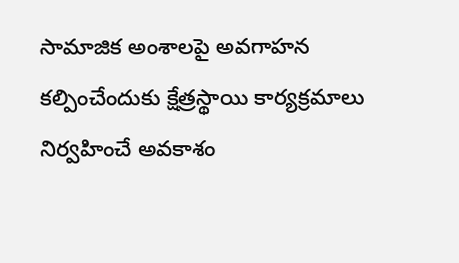సామాజిక అంశాలపై అవగాహన కల్పించేందుకు క్షేత్రస్థాయి కార్యక్రమాలు నిర్వహించే అవకాశం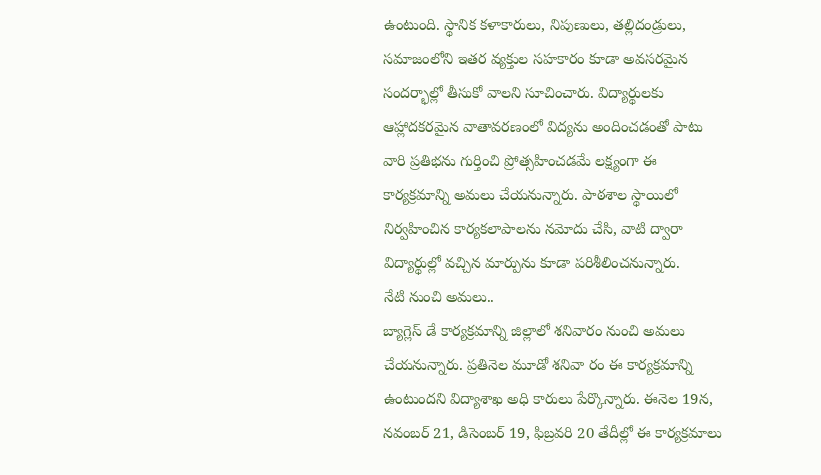ఉంటుంది. స్థానిక కళాకారులు, నిపుణులు, తల్లిదండ్రులు, సమాజంలోని ఇతర వ్యక్తుల సహకారం కూడా అవసరమైన సందర్భాల్లో తీసుకో వాలని సూచించారు. విద్యార్థులకు ఆహ్లాదకరమైన వాతావరణంలో విద్యను అందించడంతో పాటు వారి ప్రతిభను గుర్తించి ప్రోత్సహించడమే లక్ష్యంగా ఈ కార్యక్రమాన్ని అమలు చేయనున్నారు. పాఠశాల స్థాయిలో నిర్వహించిన కార్యకలాపాలను నమోదు చేసి, వాటి ద్వారా విద్యార్థుల్లో వచ్చిన మార్పును కూడా పరిశీలించనున్నారు.
నేటి నుంచి అమలు..
బ్యాగ్లెస్ డే కార్యక్రమాన్ని జిల్లాలో శనివారం నుంచి అమలు చేయనున్నారు. ప్రతినెల మూడో శనివా రం ఈ కార్యక్రమాన్ని ఉంటుందని విద్యాశాఖ అధి కారులు పేర్కొన్నారు. ఈనెల 19న, నవంబర్ 21, డిసెంబర్ 19, ఫిబ్రవరి 20 తేదీల్లో ఈ కార్యక్రమాలు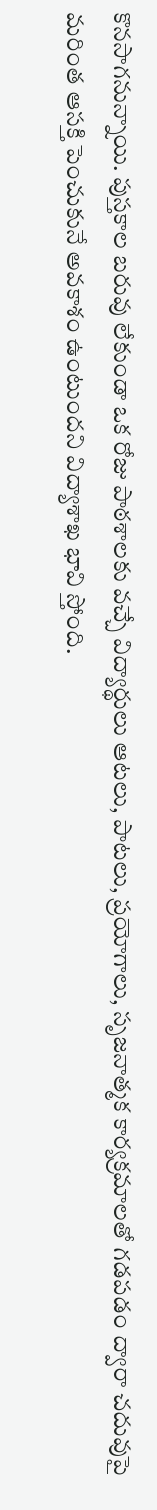కొనసాగనున్నాయి. పుస్తకాల బరువు లేకుండా ఒక రోజు పాఠశాలకు వచ్చే విద్యార్థులు ఆటలు, పాటలు, ప్రయోగాలు, సృజనాత్మక కార్యక్రమాలతో గడపడం ద్వారా చదువుపై మరింత ఆసక్తి పెంచుకునే అవకాశం ఉంటుందని విద్యాశాఖ భావి స్తోంది.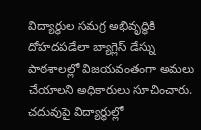విద్యార్థుల సమగ్ర అభివృద్ధికి దోహదపడేలా బ్యాగ్లెస్ డేస్ను పాఠశాలల్లో విజయవంతంగా అమలు చేయాలని అధికారులు సూచించారు.
చదువుపై విద్యార్థుల్లో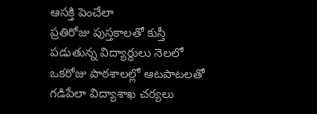ఆసక్తి పెంచేలా
ప్రతిరోజు పుస్తకాలతో కుస్తీ పడుతున్న విద్యార్థులు నెలలో ఒకరోజు పాఠశాలల్లో ఆటపాటలతో గడిపేలా విద్యాశాఖ చర్యలు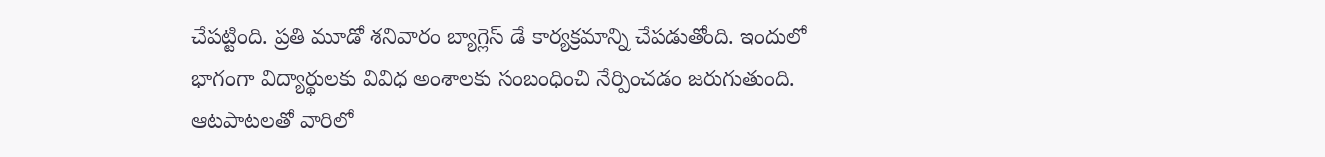చేపట్టింది. ప్రతి మూడో శనివారం బ్యాగ్లెస్ డే కార్యక్రమాన్ని చేపడుతోంది. ఇందులో భాగంగా విద్యార్థులకు వివిధ అంశాలకు సంబంధించి నేర్పించడం జరుగుతుంది. ఆటపాటలతో వారిలో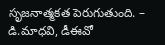సృజనాత్మకత పెరుగుతుంది. – డి.మాధవి, డీఈవో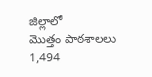జిల్లాలో
మొత్తం పాఠశాలలు 1,494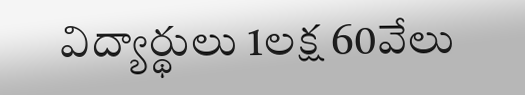విద్యార్థులు 1లక్ష 60వేలు